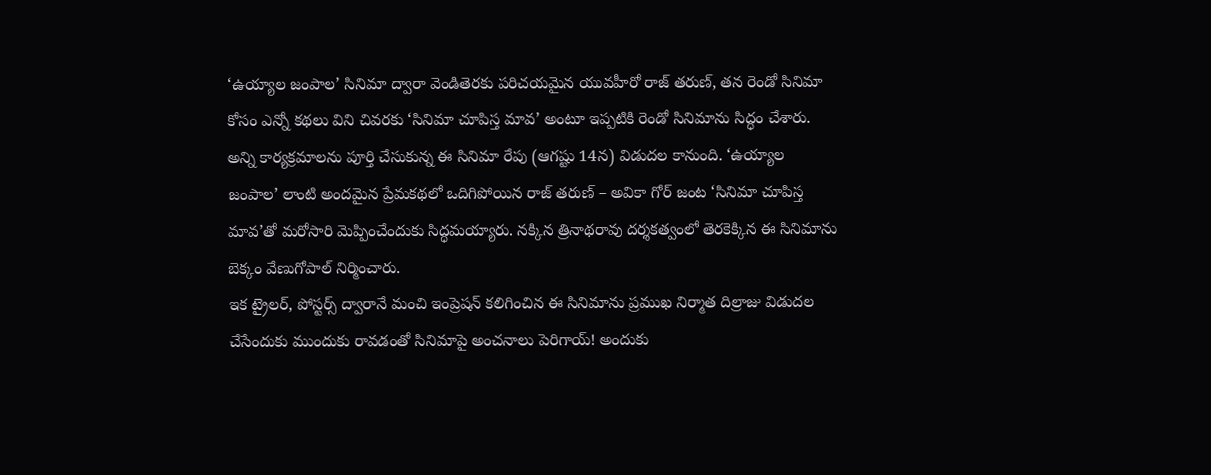‘ఉయ్యాల జంపాల’ సినిమా ద్వారా వెండితెరకు పరిచయమైన యువహీరో రాజ్ తరుణ్, తన రెండో సినిమా కోసం ఎన్నో కథలు విని చివరకు ‘సినిమా చూపిస్త మావ’ అంటూ ఇప్పటికి రెండో సినిమాను సిద్ధం చేశారు. అన్ని కార్యక్రమాలను పూర్తి చేసుకున్న ఈ సినిమా రేపు (ఆగష్టు 14న) విడుదల కానుంది. ‘ఉయ్యాల జంపాల’ లాంటి అందమైన ప్రేమకథలో ఒదిగిపోయిన రాజ్ తరుణ్ – అవికా గోర్ జంట ‘సినిమా చూపిస్త మావ’తో మరోసారి మెప్పించేందుకు సిద్ధమయ్యారు. నక్కిన త్రినాథరావు దర్శకత్వంలో తెరకెక్కిన ఈ సినిమాను బెక్కం వేణుగోపాల్ నిర్మించారు.
ఇక ట్రైలర్, పోస్టర్స్ ద్వారానే మంచి ఇంప్రెషన్ కలిగించిన ఈ సినిమాను ప్రముఖ నిర్మాత దిల్రాజు విడుదల చేసేందుకు ముందుకు రావడంతో సినిమాపై అంచనాలు పెరిగాయ్! అందుకు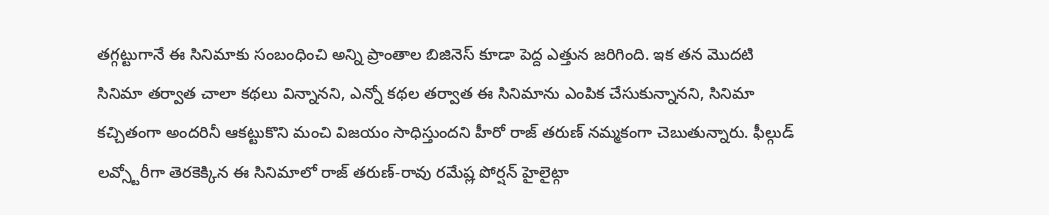తగ్గట్టుగానే ఈ సినిమాకు సంబంధించి అన్ని ప్రాంతాల బిజినెస్ కూడా పెద్ద ఎత్తున జరిగింది. ఇక తన మొదటి సినిమా తర్వాత చాలా కథలు విన్నానని, ఎన్నో కథల తర్వాత ఈ సినిమాను ఎంపిక చేసుకున్నానని, సినిమా కచ్చితంగా అందరినీ ఆకట్టుకొని మంచి విజయం సాధిస్తుందని హీరో రాజ్ తరుణ్ నమ్మకంగా చెబుతున్నారు. ఫీల్గుడ్ లవ్స్టోరీగా తెరకెక్కిన ఈ సినిమాలో రాజ్ తరుణ్-రావు రమేష్ల పోర్షన్ హైలైట్గా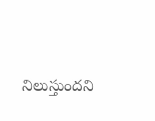నిలుస్తుందని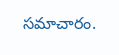సమాచారం.